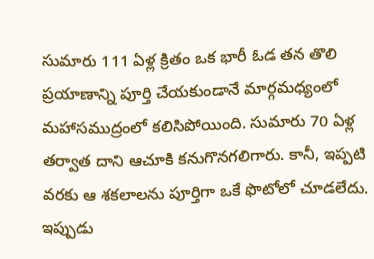సుమారు 111 ఏళ్ల క్రితం ఒక భారీ ఓడ తన తొలి ప్రయాణాన్ని పూర్తి చేయకుండానే మార్గమధ్యంలో మహాసముద్రంలో కలిసిపోయింది. సుమారు 70 ఏళ్ల తర్వాత దాని ఆచూకి కనుగొనగలిగారు. కానీ, ఇప్పటి వరకు ఆ శకలాలను పూర్తిగా ఒకే ఫొటోలో చూడలేదు. ఇప్పుడు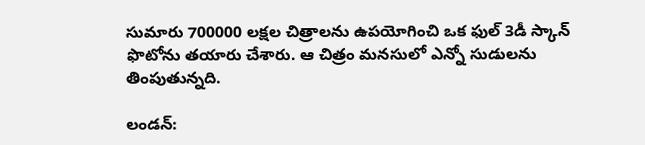సుమారు 700000 లక్షల చిత్రాలను ఉపయోగించి ఒక ఫుల్ 3డీ స్కాన్ ఫొటోను తయారు చేశారు. ఆ చిత్రం మనసులో ఎన్నో సుడులను తింపుతున్నది.

లండన్: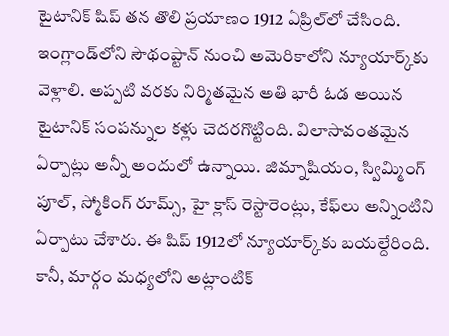టైటానిక్ షిప్ తన తొలి ప్రయాణం 1912 ఏప్రిల్‌లో చేసింది. ఇంగ్లాండ్‌లోని సౌథంప్టాన్ నుంచి అమెరికాలోని న్యూయార్క్‌కు వెళ్లాలి. అప్పటి వరకు నిర్మితమైన అతి భారీ ఓడ అయిన టైటానిక్ సంపన్నుల కళ్లు చెదరగొట్టింది. విలాసావంతమైన ఏర్పాట్లు అన్నీ అందులో ఉన్నాయి. జిమ్నాషియం, స్విమ్మింగ్ పూల్, స్మోకింగ్ రూమ్స్, హై క్లాస్ రెస్టారెంట్లు, కేఫ్‌లు అన్నింటిని ఏర్పాటు చేశారు. ఈ షిప్ 1912లో న్యూయార్క్‌కు బయల్దేరింది. కానీ, మార్గం మధ్యలోని అట్లాంటిక్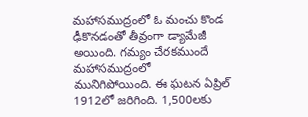మహాసముద్రంలో ఓ మంచు కొండ ఢీకొనడంతో తీవ్రంగా డ్యామేజీ అయింది. గమ్యం చేరకముందే మహాసముద్రంలో మునిగిపోయింది. ఈ ఘటన ఏప్రిల్ 1912లో జరిగింది. 1,500లకు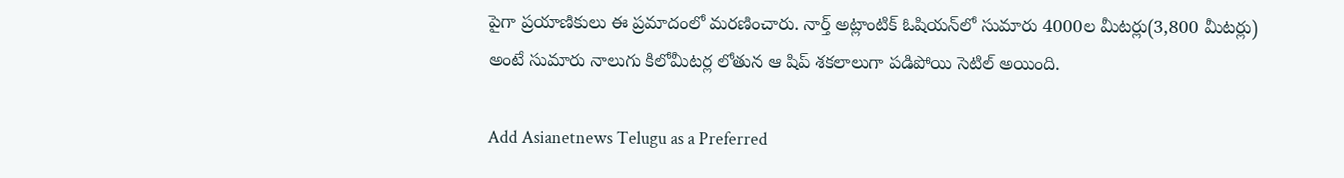పైగా ప్రయాణికులు ఈ ప్రమాదంలో మరణించారు. నార్త్ అట్లాంటిక్ ఓషియన్‌లో సుమారు 4000ల మీటర్లు(3,800 మీటర్లు) అంటే సుమారు నాలుగు కిలోమీటర్ల లోతున ఆ షిప్‌ శకలాలుగా పడిపోయి సెటిల్ అయింది.

Add Asianetnews Telugu as a Preferred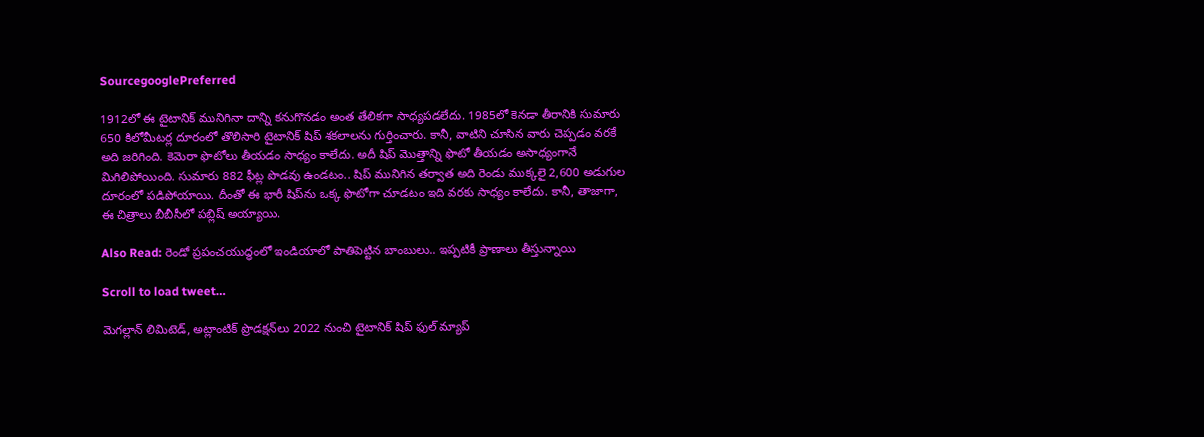SourcegooglePreferred

1912లో ఈ టైటానిక్ మునిగినా దాన్ని కనుగొనడం అంత తేలికగా సాధ్యపడలేదు. 1985లో కెనడా తీరానికి సుమారు 650 కిలోమీటర్ల దూరంలో తొలిసారి టైటానిక్ షిప్ శకలాలను గుర్తించారు. కానీ, వాటిని చూసిన వారు చెప్పడం వరకే అది జరిగింది. కెమెరా ఫొటోలు తీయడం సాధ్యం కాలేదు. అదీ షిప్ మొత్తాన్ని ఫొటో తీయడం అసాధ్యంగానే మిగిలిపోయింది. సుమారు 882 ఫీట్ల పొడవు ఉండటం.. షిప్ మునిగిన తర్వాత అది రెండు ముక్కలై 2,600 అడుగుల దూరంలో పడిపోయాయి. దీంతో ఈ భారీ షిప్‌ను ఒక్క ఫొటోగా చూడటం ఇది వరకు సాధ్యం కాలేదు. కానీ, తాజాగా, ఈ చిత్రాలు బీబీసీలో పబ్లిష్ అయ్యాయి.

Also Read: రెండో ప్రపంచయుద్ధంలో ఇండియాలో పాతిపెట్టిన బాంబులు.. ఇప్పటికీ ప్రాణాలు తీస్తున్నాయి

Scroll to load tweet…

మెగల్లాన్ లిమిటెడ్, అట్లాంటిక్ ప్రొడక్షన్‌లు 2022 నుంచి టైటానిక్ షిప్ ఫుల్ మ్యాప్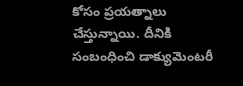కోసం ప్రయత్నాలు చేస్తున్నాయి. దీనికి సంబంధించి డాక్యుమెంటరీ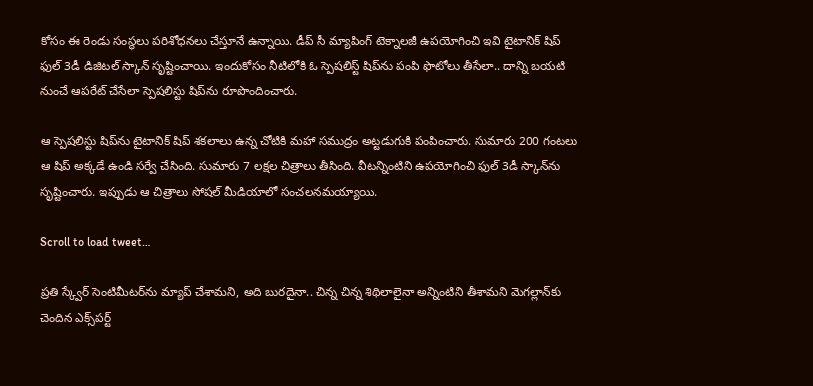కోసం ఈ రెండు సంస్థలు పరిశోధనలు చేస్తూనే ఉన్నాయి. డీప్ సీ మ్యాపింగ్ టెక్నాలజీ ఉపయోగించి ఇవి టైటానిక్ షిప్ ఫుల్ 3డీ డిజిటల్ స్కాన్ సృష్టించాయి. ఇందుకోసం నీటిలోకి ఓ స్పెషలిస్ట్ షిప్‌ను పంపి ఫొటోలు తీసేలా.. దాన్ని బయటి నుంచే ఆపరేట్ చేసేలా స్పెషలిస్టు షిప్‌ను రూపొందించారు.

ఆ స్పెషలిస్టు షిప్‌ను టైటానిక్ షిప్ శకలాలు ఉన్న చోటికి మహా సముద్రం అట్టడుగుకి పంపించారు. సుమారు 200 గంటలు ఆ షిప్ అక్కడే ఉండి సర్వే చేసింది. సుమారు 7 లక్షల చిత్రాలు తీసింది. వీటన్నింటిని ఉపయోగించి ఫుల్ 3డీ స్కాన్‌ను సృష్టించారు. ఇప్పుడు ఆ చిత్రాలు సోషల్ మీడియాలో సంచలనమయ్యాయి.

Scroll to load tweet…

ప్రతి స్క్వేర్ సెంటిమీటర్‌ను మ్యాప్ చేశామని, అది బురదైనా.. చిన్న చిన్న శిథిలాలైనా అన్నింటిని తీశామని మెగల్లాన్‌కు చెందిన ఎక్స్‌పర్ట్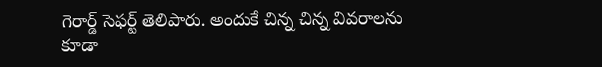గెరార్డ్ సెఫర్ట్ తెలిపారు. అందుకే చిన్న చిన్న వివరాలను కూడా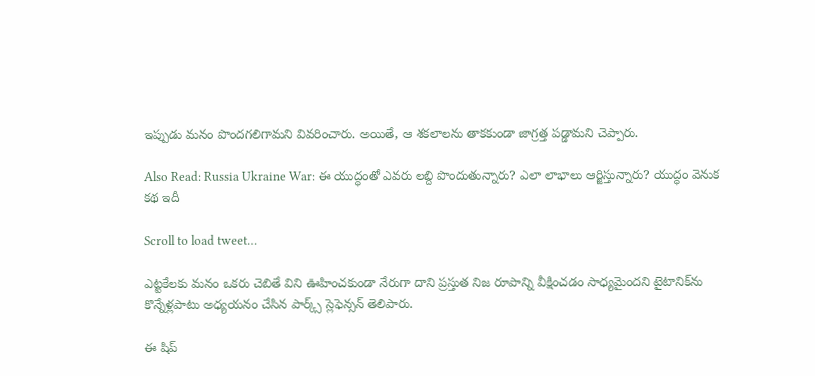ఇప్పుడు మనం పొందగలిగామని వివరించారు. అయితే, ఆ శకలాలను తాకకుండా జాగ్రత్త పడ్డామని చెప్పారు.

Also Read: Russia Ukraine War: ఈ యుద్ధంతో ఎవరు లబ్ది పొందుతున్నారు? ఎలా లాభాలు ఆర్జిస్తున్నారు? యుద్ధం వెనుక కథ ఇదీ

Scroll to load tweet…

ఎట్టకేలకు మనం ఒకరు చెబితే విని ఊహించకుండా నేరుగా దాని ప్రస్తుత నిజ రూపాన్ని వీక్షించడం సాధ్యమైందని టైటానిక్‌ను కొన్నేళ్లపాటు అధ్యయనం చేసిన పార్క్స్ స్లెఫెన్సన్ తెలిపారు.

ఈ షిప్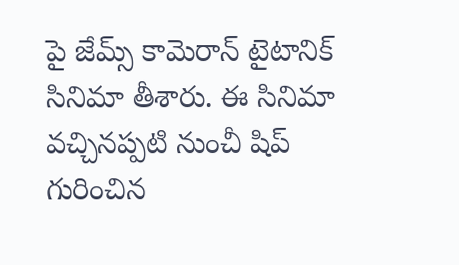పై జేమ్స్ కామెరాన్ టైటానిక్ సినిమా తీశారు. ఈ సినిమా వచ్చినప్పటి నుంచీ షిప్ గురించిన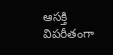ఆసక్తి విపరీతంగా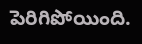పెరిగిపోయింది.